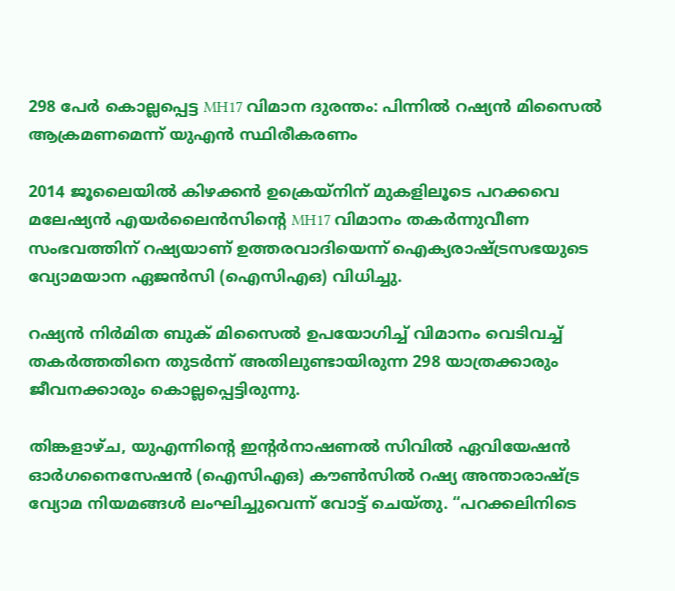298 പേര്‍ കൊല്ലപ്പെട്ട MH17 വിമാന ദുരന്തം: പിന്നില്‍ റഷ്യൻ മിസൈല്‍ ആക്രമണമെന്ന് യുഎൻ സ്ഥിരീകരണം

2014 ജൂലൈയില്‍ കിഴക്കൻ ഉക്രെയ്നിന് മുകളിലൂടെ പറക്കവെ മലേഷ്യൻ എയർലൈൻസിന്റെ MH17 വിമാനം തകർന്നുവീണ സംഭവത്തിന് റഷ്യയാണ് ഉത്തരവാദിയെന്ന് ഐക്യരാഷ്ട്രസഭയുടെ വ്യോമയാന ഏജൻസി (ഐസിഎഒ) വിധിച്ചു.

റഷ്യൻ നിർമിത ബുക് മിസൈല്‍ ഉപയോഗിച്ച്‌ വിമാനം വെടിവച്ച്‌ തകർത്തതിനെ തുടർന്ന് അതിലുണ്ടായിരുന്ന 298 യാത്രക്കാരും ജീവനക്കാരും കൊല്ലപ്പെട്ടിരുന്നു.

തിങ്കളാഴ്ച, യുഎന്നിന്റെ ഇന്റർനാഷണല്‍ സിവില്‍ ഏവിയേഷൻ ഓർഗനൈസേഷൻ (ഐസിഎഒ) കൗണ്‍സില്‍ റഷ്യ അന്താരാഷ്ട്ര വ്യോമ നിയമങ്ങള്‍ ലംഘിച്ചുവെന്ന് വോട്ട് ചെയ്തു. “പറക്കലിനിടെ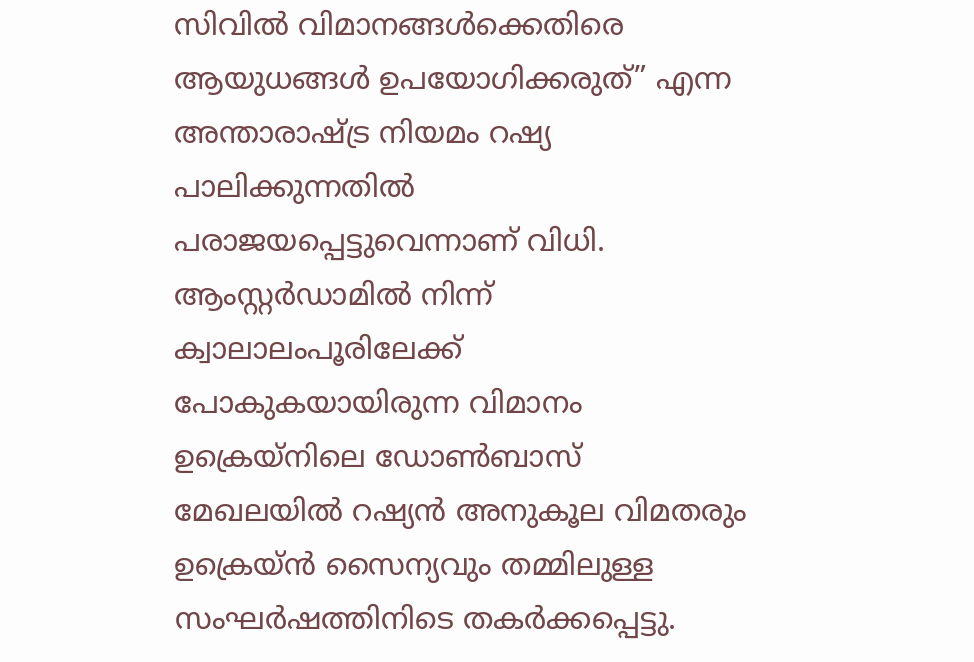സിവില്‍ വിമാനങ്ങള്‍ക്കെതിരെ ആയുധങ്ങള്‍ ഉപയോഗിക്കരുത്” എന്ന അന്താരാഷ്ട്ര നിയമം റഷ്യ പാലിക്കുന്നതില്‍ പരാജയപ്പെട്ടുവെന്നാണ് വിധി. ആംസ്റ്റർഡാമില്‍ നിന്ന് ക്വാലാലംപൂരിലേക്ക് പോകുകയായിരുന്ന വിമാനം ഉക്രെയ്നിലെ ഡോണ്‍ബാസ് മേഖലയില്‍ റഷ്യൻ അനുകൂല വിമതരും ഉക്രെയ്ൻ സൈന്യവും തമ്മിലുള്ള സംഘർഷത്തിനിടെ തകർക്കപ്പെട്ടു.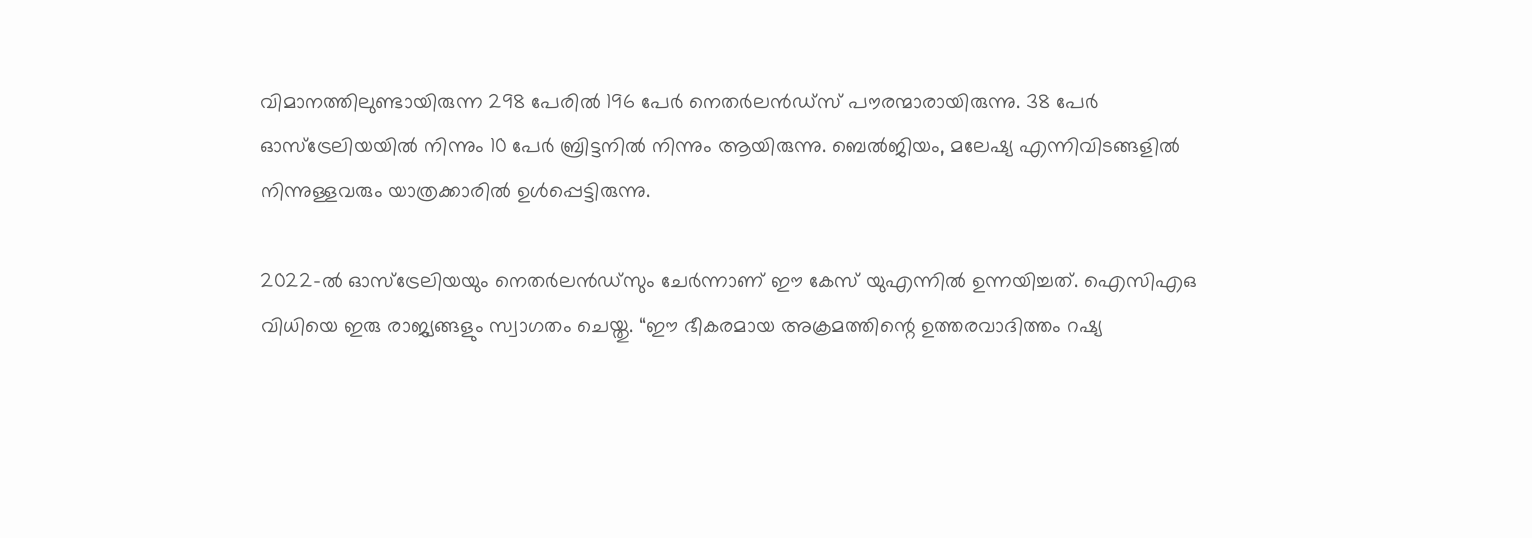വിമാനത്തിലുണ്ടായിരുന്ന 298 പേരില്‍ 196 പേർ നെതർലൻഡ്സ് പൗരന്മാരായിരുന്നു. 38 പേർ ഓസ്ട്രേലിയയില്‍ നിന്നും 10 പേർ ബ്രിട്ടനില്‍ നിന്നും ആയിരുന്നു. ബെല്‍ജിയം, മലേഷ്യ എന്നിവിടങ്ങളില്‍ നിന്നുള്ളവരും യാത്രക്കാരില്‍ ഉള്‍പ്പെട്ടിരുന്നു.

2022-ല്‍ ഓസ്ട്രേലിയയും നെതർലൻഡ്സും ചേർന്നാണ് ഈ കേസ് യുഎന്നില്‍ ഉന്നയിച്ചത്. ഐസിഎഒ വിധിയെ ഇരു രാജ്യങ്ങളും സ്വാഗതം ചെയ്തു. “ഈ ഭീകരമായ അക്രമത്തിന്റെ ഉത്തരവാദിത്തം റഷ്യ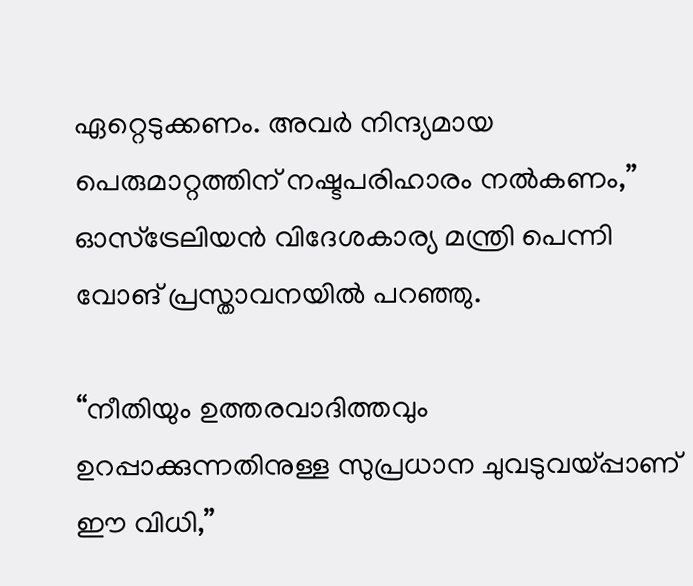ഏറ്റെടുക്കണം. അവർ നിന്ദ്യമായ പെരുമാറ്റത്തിന് നഷ്ടപരിഹാരം നല്‍കണം,” ഓസ്ട്രേലിയൻ വിദേശകാര്യ മന്ത്രി പെന്നി വോങ് പ്രസ്താവനയില്‍ പറഞ്ഞു.

“നീതിയും ഉത്തരവാദിത്തവും ഉറപ്പാക്കുന്നതിനുള്ള സുപ്രധാന ചുവടുവയ്പ്പാണ് ഈ വിധി,”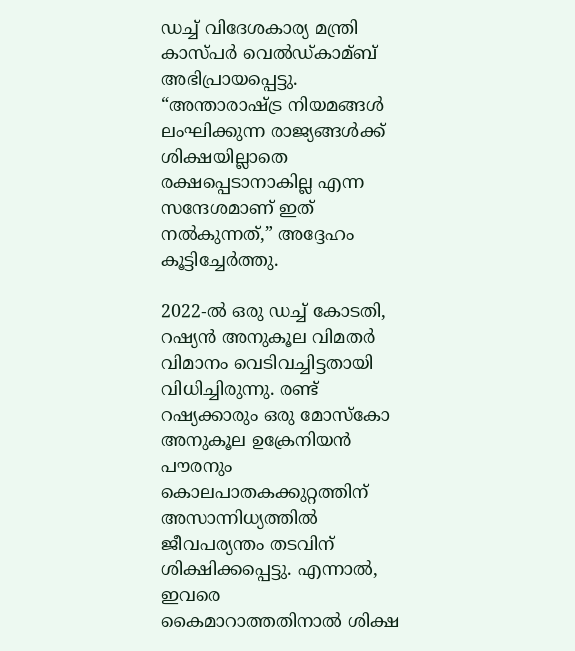ഡച്ച്‌ വിദേശകാര്യ മന്ത്രി കാസ്പർ വെല്‍ഡ്കാമ്ബ് അഭിപ്രായപ്പെട്ടു. “അന്താരാഷ്ട്ര നിയമങ്ങള്‍ ലംഘിക്കുന്ന രാജ്യങ്ങള്‍ക്ക് ശിക്ഷയില്ലാതെ രക്ഷപ്പെടാനാകില്ല എന്ന സന്ദേശമാണ് ഇത് നല്‍കുന്നത്,” അദ്ദേഹം കൂട്ടിച്ചേർത്തു.

2022-ല്‍ ഒരു ഡച്ച്‌ കോടതി, റഷ്യൻ അനുകൂല വിമതർ വിമാനം വെടിവച്ചിട്ടതായി വിധിച്ചിരുന്നു. രണ്ട് റഷ്യക്കാരും ഒരു മോസ്കോ അനുകൂല ഉക്രേനിയൻ പൗരനും കൊലപാതകക്കുറ്റത്തിന് അസാന്നിധ്യത്തില്‍ ജീവപര്യന്തം തടവിന് ശിക്ഷിക്കപ്പെട്ടു. എന്നാല്‍, ഇവരെ കൈമാറാത്തതിനാല്‍ ശിക്ഷ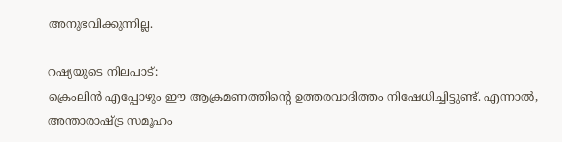അനുഭവിക്കുന്നില്ല.

റഷ്യയുടെ നിലപാട്:
ക്രെംലിൻ എപ്പോഴും ഈ ആക്രമണത്തിന്റെ ഉത്തരവാദിത്തം നിഷേധിച്ചിട്ടുണ്ട്. എന്നാല്‍, അന്താരാഷ്ട്ര സമൂഹം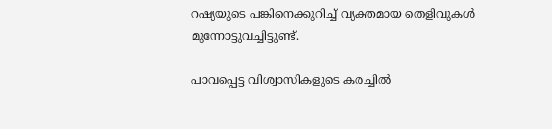റഷ്യയുടെ പങ്കിനെക്കുറിച്ച്‌ വ്യക്തമായ തെളിവുകള്‍ മുന്നോട്ടുവച്ചിട്ടുണ്ട്.

പാവപ്പെട്ട വിശ്വാസികളുടെ കരച്ചിൽ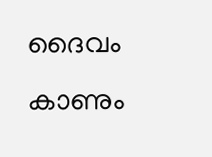ദൈവം കാണും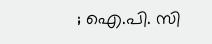; ഐ.പി. സി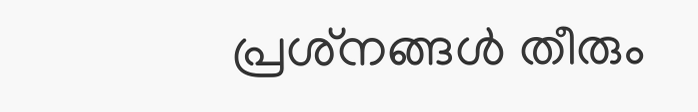പ്രശ്‌നങ്ങൾ തീരും